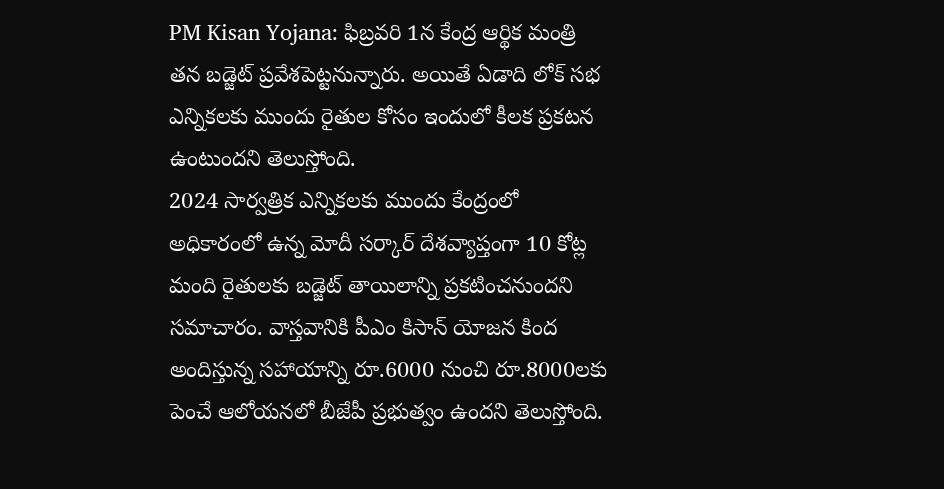PM Kisan Yojana: ఫిబ్రవరి 1న కేంద్ర ఆర్థిక మంత్రి తన బడ్జెట్ ప్రవేశపెట్టనున్నారు. అయితే ఏడాది లోక్ సభ ఎన్నికలకు ముందు రైతుల కోసం ఇందులో కీలక ప్రకటన ఉంటుందని తెలుస్తోంది.
2024 సార్వత్రిక ఎన్నికలకు ముందు కేంద్రంలో అధికారంలో ఉన్న మోదీ సర్కార్ దేశవ్యాప్తంగా 10 కోట్ల మంది రైతులకు బడ్జెట్ తాయిలాన్ని ప్రకటించనుందని సమాచారం. వాస్తవానికి పీఎం కిసాన్ యోజన కింద అందిస్తున్న సహాయాన్ని రూ.6000 నుంచి రూ.8000లకు పెంచే ఆలోయనలో బీజేపీ ప్రభుత్వం ఉందని తెలుస్తోంది.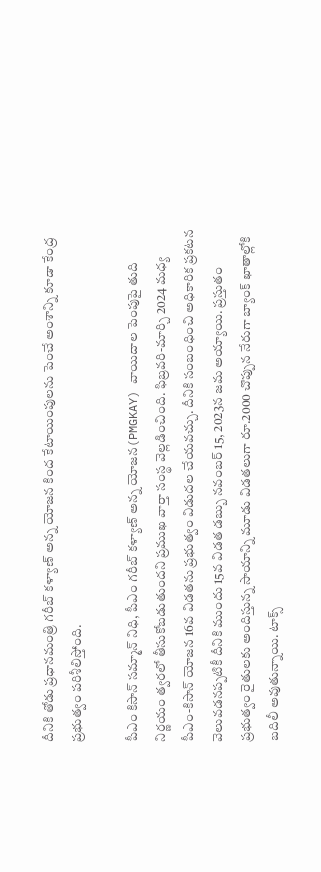దీనికి తోడు ప్రధానమంత్రి గరీబ్ కళ్యాణ్ అన్న యోజన కింద కేటాయింపులను పెంచే అంశాన్ని కూడా కేంద్ర ప్రభుత్వం పరిశీలిస్తోంది.

పీఎం కిసాన్ సమ్మాన్ నిధి, పీఎం గరీబ్ కళ్యాణ్ అన్న యోజన(PMGKAY) వాయిదాల పెంపుపై తుది నిర్ణయం త్వరలో తీసుకోబడుతుందని ప్రముఖ వార్తా సంస్థ వెల్లడించింది. ఫిబ్రవరి-మార్చి 2024 మధ్య పీఎం-కిసాన్ యోజన 16వ విడతను ప్రభుత్వం విడుదల చేయవచ్చు. దీనికి సంబంధించి అధికారిక ప్రకటన వెలువడనప్పటికీ దీనికి ముందు 15వ విడత డబ్బు నవంబర్ 15, 2023న జమ అయ్యాయి. ప్రస్తుతం ప్రభుత్వం రైతులకు అందిస్తున్న సాయాన్ని మూడు విడతలుగా రూ.2000 చొప్పున నేరుగా బ్యాంక్ ఖాతాల్లోకి బదిలీ అవుతున్నాయి. టాక్స్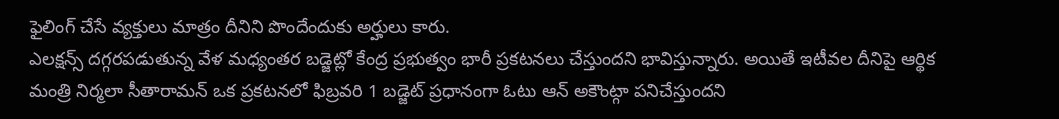ఫైలింగ్ చేసే వ్యక్తులు మాత్రం దీనిని పొందేందుకు అర్హులు కారు.
ఎలక్షన్స్ దగ్గరపడుతున్న వేళ మధ్యంతర బడ్జెట్లో కేంద్ర ప్రభుత్వం భారీ ప్రకటనలు చేస్తుందని భావిస్తున్నారు. అయితే ఇటీవల దీనిపై ఆర్థిక మంత్రి నిర్మలా సీతారామన్ ఒక ప్రకటనలో ఫిబ్రవరి 1 బడ్జెట్ ప్రధానంగా ఓటు ఆన్ అకౌంట్గా పనిచేస్తుందని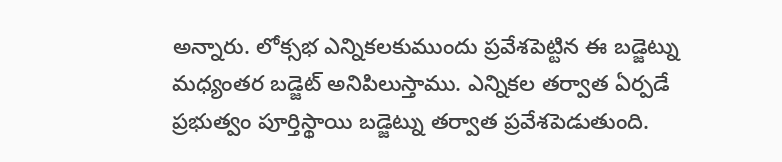అన్నారు. లోక్సభ ఎన్నికలకుముందు ప్రవేశపెట్టిన ఈ బడ్జెట్ను మధ్యంతర బడ్జెట్ అనిపిలుస్తాము. ఎన్నికల తర్వాత ఏర్పడే ప్రభుత్వం పూర్తిస్థాయి బడ్జెట్ను తర్వాత ప్రవేశపెడుతుంది.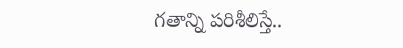గతాన్ని పరిశీలిస్తే..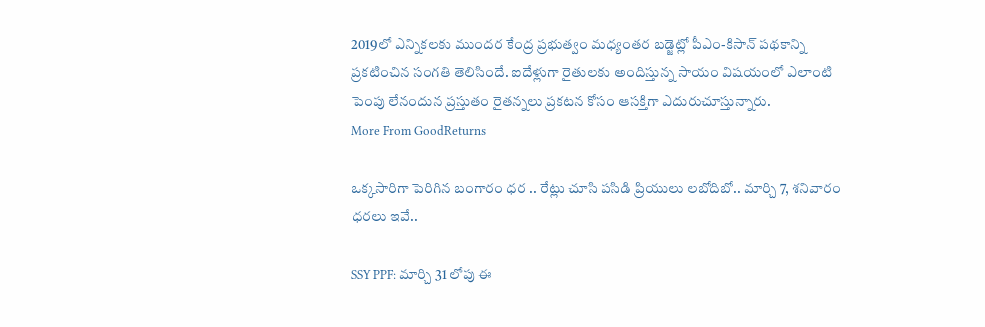2019లో ఎన్నికలకు ముందర కేంద్ర ప్రభుత్వం మధ్యంతర బడ్జెట్లో పీఎం-కిసాన్ పథకాన్ని ప్రకటించిన సంగతి తెలిసిందే. ఐదేళ్లుగా రైతులకు అందిస్తున్న సాయం విషయంలో ఎలాంటి పెంపు లేనందున ప్రస్తుతం రైతన్నలు ప్రకటన కోసం ఆసక్తిగా ఎదురుచూస్తున్నారు.
More From GoodReturns

ఒక్కసారిగా పెరిగిన బంగారం ధర .. రేట్లు చూసి పసిడి ప్రియులు లబోదిబో.. మార్చి 7, శనివారం ధరలు ఇవే..

SSY PPF: మార్చి 31 లోపు ఈ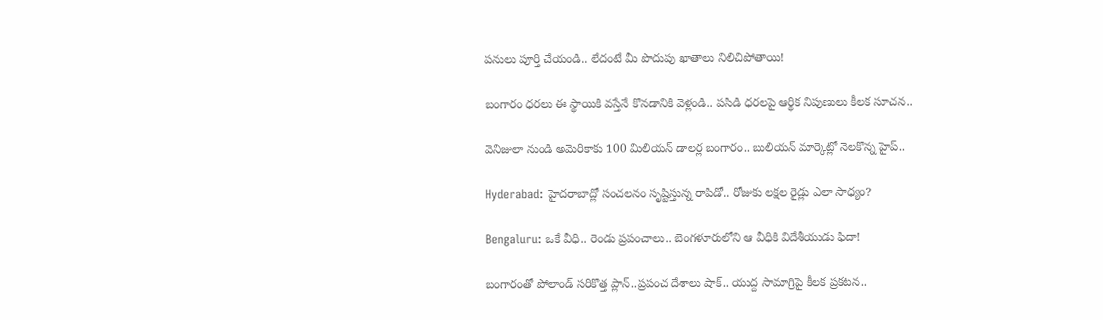పనులు పూర్తి చేయండి.. లేదంటే మీ పొదుపు ఖాతాలు నిలిచిపోతాయి!

బంగారం ధరలు ఈ స్థాయికి వస్తేనే కొనడానికి వెళ్లండి.. పసిడి ధరలపై ఆర్థిక నిపుణులు కీలక సూచన..

వెనిజులా నుండి అమెరికాకు 100 మిలియన్ డాలర్ల బంగారం.. బులియన్ మార్కెట్లో నెలకొన్న హైప్..

Hyderabad: హైదరాబాద్లో సంచలనం సృష్టిస్తున్న రాపిడో.. రోజుకు లక్షల రైడ్లు ఎలా సాధ్యం?

Bengaluru: ఒకే వీధి.. రెండు ప్రపంచాలు.. బెంగళూరులోని ఆ వీధికి విదేశీయుడు ఫిదా!

బంగారంతో పోలాండ్ సరికొత్త ప్లాన్..ప్రపంచ దేశాలు షాక్.. యుద్ద సామాగ్రిపై కీలక ప్రకటన..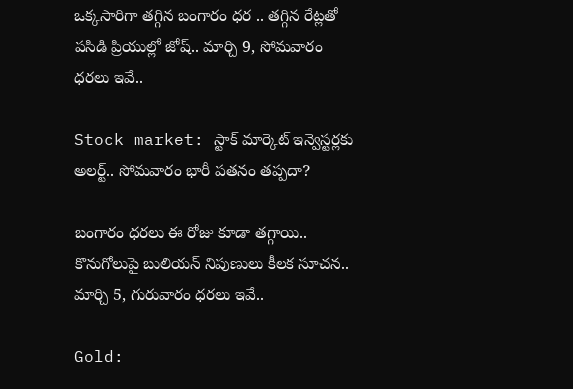ఒక్కసారిగా తగ్గిన బంగారం ధర .. తగ్గిన రేట్లతో పసిడి ప్రియుల్లో జోష్.. మార్చి 9, సోమవారం ధరలు ఇవే..

Stock market: స్టాక్ మార్కెట్ ఇన్వెస్టర్లకు అలర్ట్.. సోమవారం భారీ పతనం తప్పదా?

బంగారం ధరలు ఈ రోజు కూడా తగ్గాయి.. కొనుగోలుపై బులియన్ నిపుణులు కీలక సూచన.. మార్చి 5, గురువారం ధరలు ఇవే..

Gold: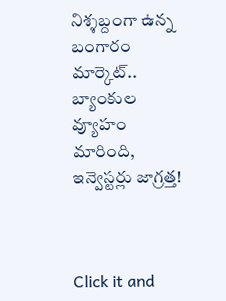నిశ్శబ్దంగా ఉన్న బంగారం మార్కెట్.. బ్యాంకుల వ్యూహం మారింది, ఇన్వెస్టర్లు జాగ్రత్త!



Click it and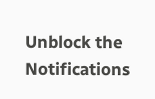Unblock the Notifications